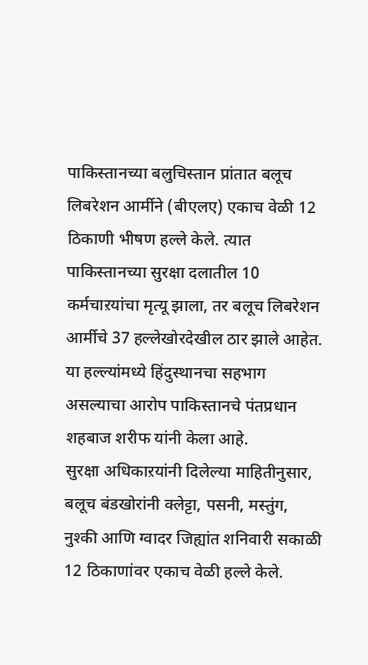पाकिस्तानच्या बलुचिस्तान प्रांतात बलूच लिबरेशन आर्मीने (बीएलए) एकाच वेळी 12 ठिकाणी भीषण हल्ले केले. त्यात पाकिस्तानच्या सुरक्षा दलातील 10 कर्मचाऱयांचा मृत्यू झाला, तर बलूच लिबरेशन आर्मीचे 37 हल्लेखोरदेखील ठार झाले आहेत. या हल्ल्यांमध्ये हिंदुस्थानचा सहभाग असल्याचा आरोप पाकिस्तानचे पंतप्रधान शहबाज शरीफ यांनी केला आहे.
सुरक्षा अधिकाऱयांनी दिलेल्या माहितीनुसार, बलूच बंडखोरांनी क्लेट्टा, पसनी, मस्तुंग, नुश्की आणि ग्वादर जिह्यांत शनिवारी सकाळी 12 ठिकाणांवर एकाच वेळी हल्ले केले.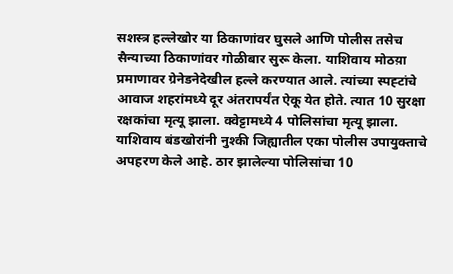सशस्त्र हल्लेखोर या ठिकाणांवर घुसले आणि पोलीस तसेच सैन्याच्या ठिकाणांवर गोळीबार सुरू केला. याशिवाय मोठय़ा प्रमाणावर ग्रेनेडनेदेखील हल्ले करण्यात आले. त्यांच्या स्पह्टांचे आवाज शहरांमध्ये दूर अंतरापर्यंत ऐकू येत होते. त्यात 10 सुरक्षा रक्षकांचा मृत्यू झाला. क्वेट्टामध्ये 4 पोलिसांचा मृत्यू झाला. याशिवाय बंडखोरांनी नुश्की जिह्यातील एका पोलीस उपायुक्ताचे अपहरण केले आहे. ठार झालेल्या पोलिसांचा 10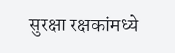सुरक्षा रक्षकांमध्ये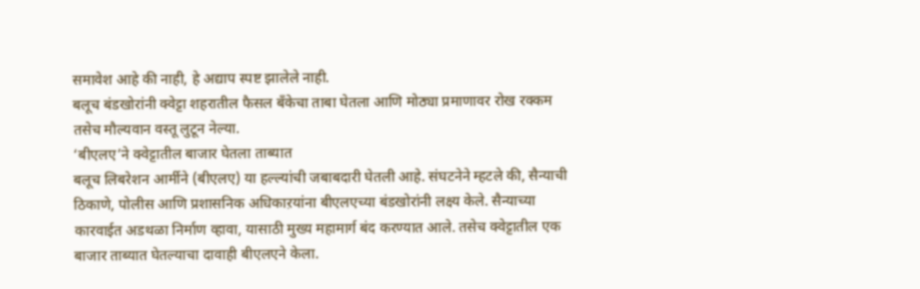समावेश आहे की नाही, हे अद्याप स्पष्ट झालेले नाही.
बलूच बंडखोरांनी क्वेट्टा शहरातील फैसल बँकेचा ताबा घेतला आणि मोठ्या प्रमाणावर रोख रक्कम तसेच मौल्यवान वस्तू लुटून नेल्या.
‘बीएलए’ने क्वेट्टातील बाजार घेतला ताब्यात
बलूच लिबरेशन आर्मीने (बीएलए) या हल्ल्यांची जबाबदारी घेतली आहे. संघटनेने म्हटले की, सैन्याची ठिकाणे, पोलीस आणि प्रशासनिक अधिकाऱयांना बीएलएच्या बंडखोरांनी लक्ष्य केले. सैन्याच्या कारवाईत अडथळा निर्माण व्हावा, यासाठी मुख्य महामार्ग बंद करण्यात आले. तसेच क्वेट्टातील एक बाजार ताब्यात घेतल्याचा दावाही बीएलएने केला.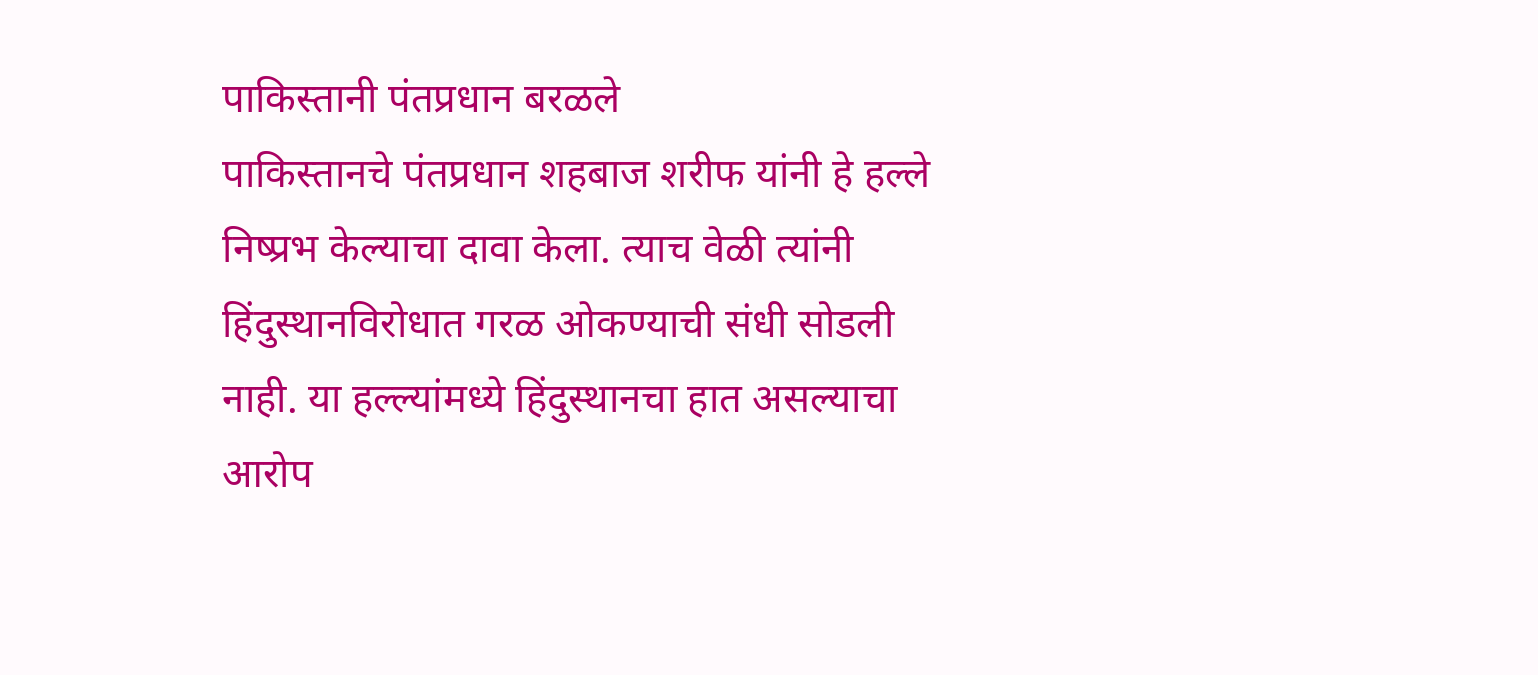पाकिस्तानी पंतप्रधान बरळले
पाकिस्तानचे पंतप्रधान शहबाज शरीफ यांनी हे हल्ले निष्प्रभ केल्याचा दावा केला. त्याच वेळी त्यांनी हिंदुस्थानविरोधात गरळ ओकण्याची संधी सोडली नाही. या हल्ल्यांमध्ये हिंदुस्थानचा हात असल्याचा आरोप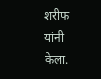शरीफ यांनी केला.